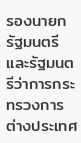รองนายกรัฐมนตรีและรัฐมนตรีว่าการกระทรวงการต่างประเทศ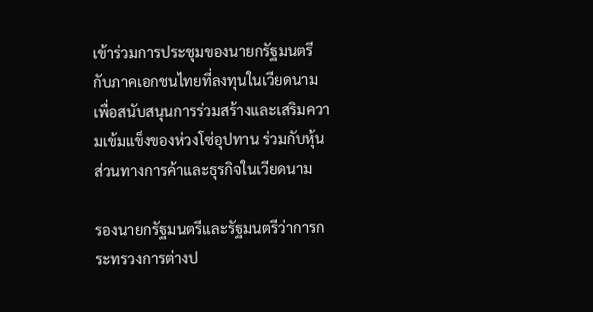เข้าร่วมการประชุมของนายกรัฐมนตรีกับภาคเอกชนไทยที่ลงทุนในเวียดนาม เพื่อสนับสนุนการร่วมสร้างและเสริมความเข้มแข็งของห่วงโซ่อุปทาน ร่วมกับหุ้นส่วนทางการค้าและธุรกิจในเวียดนาม

รองนายกรัฐมนตรีและรัฐมนตรีว่าการกระทรวงการต่างป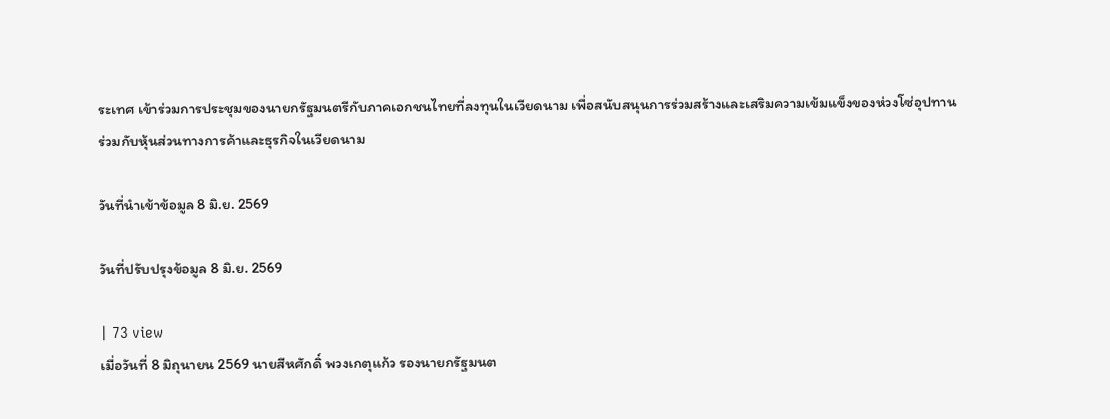ระเทศ เข้าร่วมการประชุมของนายกรัฐมนตรีกับภาคเอกชนไทยที่ลงทุนในเวียดนาม เพื่อสนับสนุนการร่วมสร้างและเสริมความเข้มแข็งของห่วงโซ่อุปทาน ร่วมกับหุ้นส่วนทางการค้าและธุรกิจในเวียดนาม

วันที่นำเข้าข้อมูล 8 มิ.ย. 2569

วันที่ปรับปรุงข้อมูล 8 มิ.ย. 2569

| 73 view
เมื่อวันที่ 8 มิถุนายน 2569 นายสีหศักดิ์ พวงเกตุแก้ว รองนายกรัฐมนต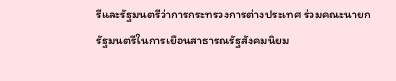รีและรัฐมนตรีว่าการกระทรวงการต่างประเทศ ร่วมคณะนายกรัฐมนตรีในการเยือนสาธารณรัฐสังคมนิยม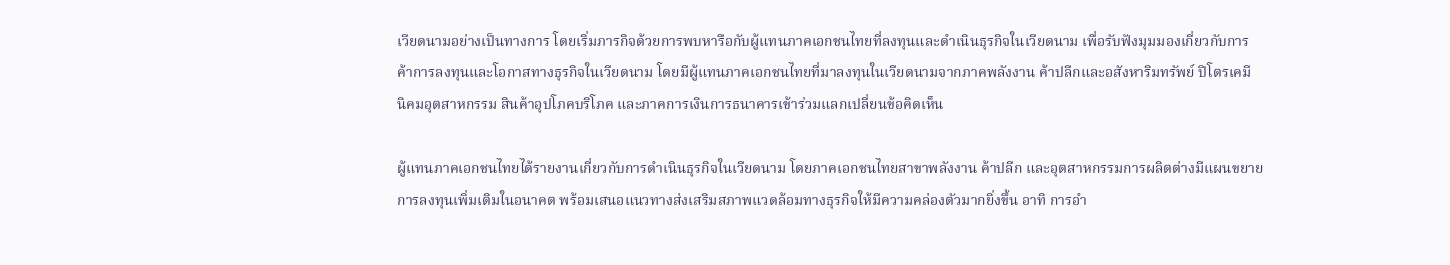เวียดนามอย่างเป็นทางการ โดยเริ่มภารกิจด้วยการพบหารือกับผู้แทนภาคเอกชนไทยที่ลงทุนและดำเนินธุรกิจในเวียดนาม เพื่อรับฟังมุมมองเกี่ยวกับการค้าการลงทุนและโอกาสทางธุรกิจในเวียดนาม โดยมีผู้แทนภาคเอกชนไทยที่มาลงทุนในเวียดนามจากภาคพลังงาน ค้าปลีกและอสังหาริมทรัพย์ ปิโตรเคมี นิคมอุตสาหกรรม สินค้าอุปโภคบริโภค และภาคการเงินการธนาคารเข้าร่วมแลกเปลี่ยนข้อคิดเห็น

ผู้แทนภาคเอกชนไทยได้รายงานเกี่ยวกับการดำเนินธุรกิจในเวียดนาม โดยภาคเอกชนไทยสาขาพลังงาน ค้าปลีก และอุตสาหกรรมการผลิตต่างมีแผนขยายการลงทุนเพิ่มเติมในอนาคต พร้อมเสนอแนวทางส่งเสริมสภาพแวดล้อมทางธุรกิจให้มีความคล่องตัวมากยิ่งขึ้น อาทิ การอำ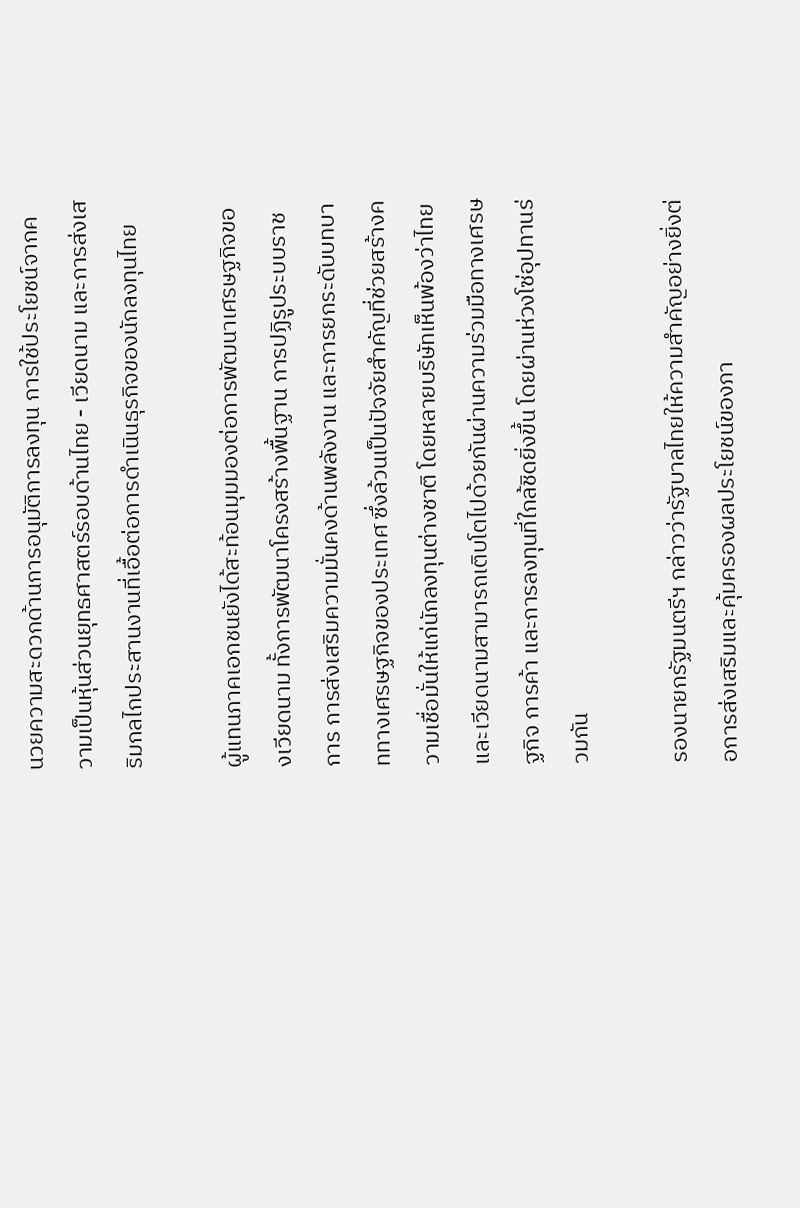นวยความสะดวกด้านการอนุมัติการลงทุน การใช้ประโยชน์จากความเป็นหุ้นส่วนยุทธศาสตร์รอบด้านไทย - เวียดนาม และการส่งเสริมกลไกประสานงานที่เอื้อต่อการดำเนินธุรกิจของนักลงทุนไทย

ผู้แทนภาคเอกชนยังได้สะท้อนมุมมองต่อการพัฒนาเศรษฐกิจของเวียดนาม ทั้งการพัฒนาโครงสร้างพื้นฐาน การปฏิรูประบบราชการ การส่งเสริมความมั่นคงด้านพลังงาน และการยกระดับบทบาททางเศรษฐกิจของประเทศ ซึ่งล้วนเป็นปัจจัยสำคัญที่ช่วยสร้างความเชื่อมั่นให้แก่นักลงทุนต่างชาติ โดยหลายบริษัทเห็นพ้องว่าไทยและเวียดนามสามารถเติบโตไปด้วยกันผ่านความร่วมมือทางเศรษฐกิจ การค้า และการลงทุนที่ใกล้ชิดยิ่งขึ้น โดยผ่านห่วงโซ่อุปทานร่วมกัน

รองนายกรัฐมนตรีฯ กล่าวว่ารัฐบาลไทยให้ความสำคัญอย่างยิ่งต่อการส่งเสริมและคุ้มครองผลประโยชน์ของภา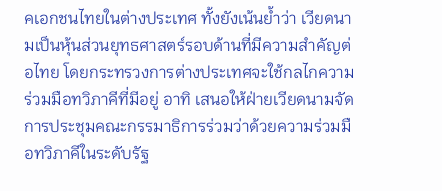คเอกชนไทยในต่างประเทศ ทั้งยังเน้นย้ำว่า เวียดนามเป็นหุ้นส่วนยุทธศาสตร์รอบด้านที่มีความสำคัญต่อไทย โดยกระทรวงการต่างประเทศจะใช้กลไกความร่วมมือทวิภาคีที่มีอยู่ อาทิ เสนอให้ฝ่ายเวียดนามจัดการประชุมคณะกรรมาธิการร่วมว่าด้วยความร่วมมือทวิภาคีในระดับรัฐ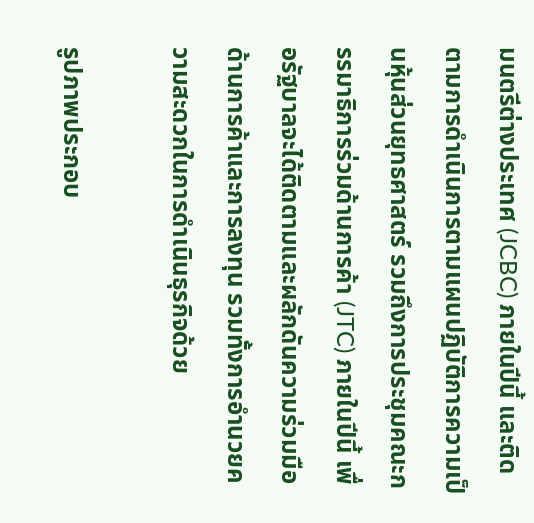มนตรีต่างประเทศ (JCBC) ภายในปีนี้ และติดตามการดำเนินการตามแผนปฏิบัติการความเป็นหุ้นส่วนยุทธศาสตร์ รวมถึงการประชุมคณะกรรมาธิการร่วมด้านการค้า (JTC) ภายในปีนี้ เพื่อรัฐบาลจะได้ติดตามและผลักดันความร่วมมือด้านการค้าและการลงทุน รวมทั้งการอำนวยความสะดวกในการดำเนินธุรกิจด้วย

รูปภาพประกอบ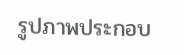รูปภาพประกอบ